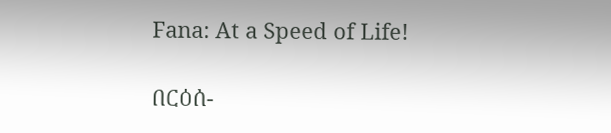Fana: At a Speed of Life!

በርዕሰ-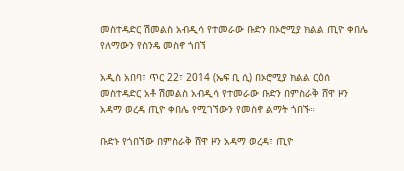መስተዳድር ሽመልስ አብዲሳ የተመራው ቡድን በኦሮሚያ ክልል ጢዮ ቀበሌ የለማውን የስንዴ መስኖ ጎበኘ

አዲስ አበባ፣ ጥር 22፣ 2014 (ኤፍ ቢ ሲ) በኦሮሚያ ክልል ርዕሰ መስተዳድር አቶ ሽመልስ አብዲሳ የተመራው ቡድን በምስራቅ ሸዋ ዞን አዳማ ወረዳ ጢዮ ቀበሌ የሚገኘውን የመስኖ ልማት ጎበኙ።

ቡድኑ የጎበኘው በምስራቅ ሸዋ ዞን አዳማ ወረዳ፣ ጢዮ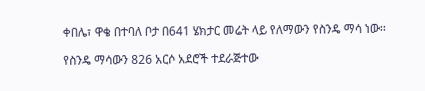ቀበሌ፣ ዋቄ በተባለ ቦታ በ641 ሄክታር መሬት ላይ የለማውን የስንዴ ማሳ ነው፡፡

የስንዴ ማሳውን 826 አርሶ አደሮች ተደራጅተው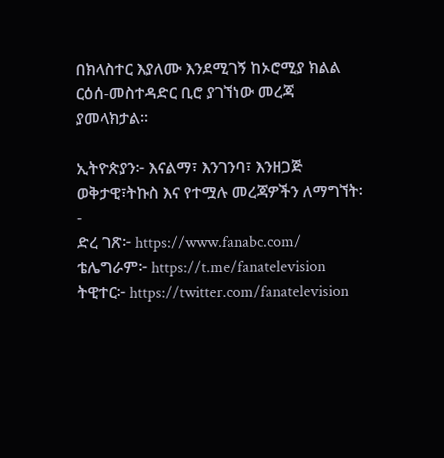በክላስተር እያለሙ እንደሚገኝ ከኦሮሚያ ክልል ርዕሰ-መስተዳድር ቢሮ ያገኘነው መረጃ ያመላክታል፡፡

ኢትዮጵያን፦ እናልማ፣ እንገንባ፣ እንዘጋጅ
ወቅታዊ፣ትኩስ እና የተሟሉ መረጃዎችን ለማግኘት፡-
ድረ ገጽ፦ https://www.fanabc.com/
ቴሌግራም፦ https://t.me/fanatelevision
ትዊተር፦ https://twitter.com/fanatelevision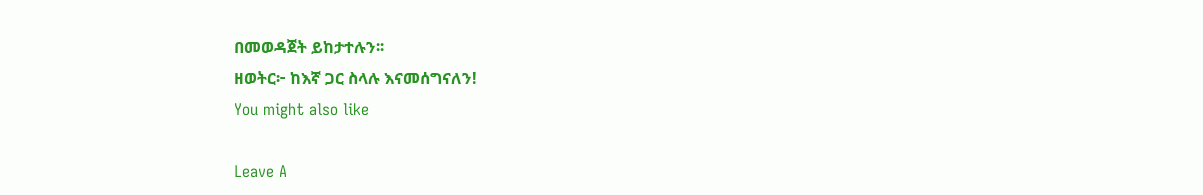በመወዳጀት ይከታተሉን፡፡
ዘወትር፦ ከእኛ ጋር ስላሉ እናመሰግናለን!
You might also like

Leave A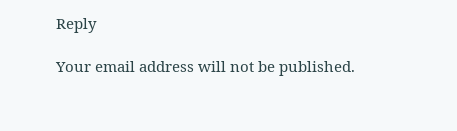Reply

Your email address will not be published.